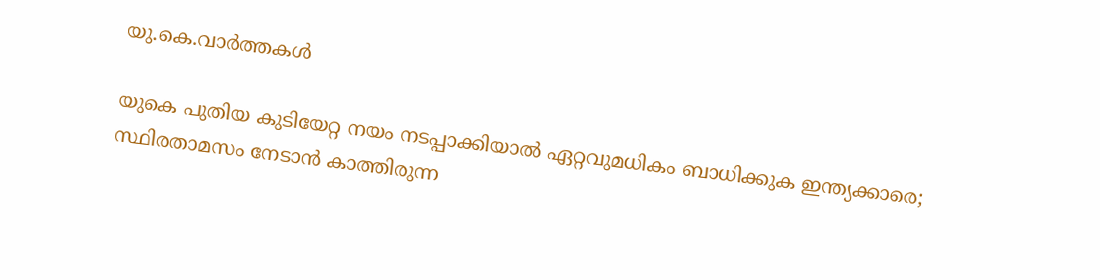യു.കെ.വാര്‍ത്തകള്‍

യുകെ പുതിയ കുടിയേറ്റ നയം നടപ്പാക്കിയാല്‍ ഏറ്റവുമധികം ബാധിക്കുക ഇന്ത്യക്കാരെ; സ്ഥിരതാമസം നേടാന്‍ കാത്തിരുന്ന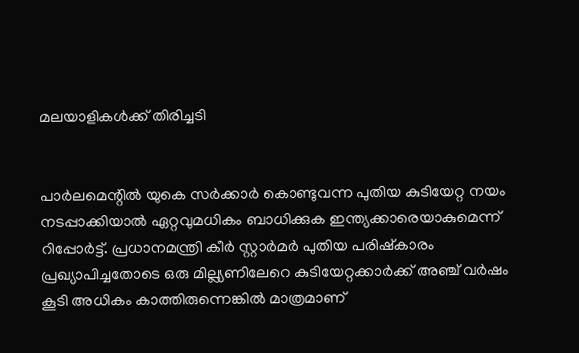മലയാളികള്‍ക്ക് തിരിച്ചടി


പാര്‍ലമെന്റില്‍ യുകെ സര്‍ക്കാര്‍ കൊണ്ടുവന്ന പുതിയ കുടിയേറ്റ നയം നടപ്പാക്കിയാല്‍ ഏറ്റവുമധികം ബാധിക്കുക ഇന്ത്യക്കാരെയാകുമെന്ന് റിപ്പോര്‍ട്ട്. പ്രധാനമന്ത്രി കീര്‍ സ്റ്റാര്‍മര്‍ പുതിയ പരിഷ്‌കാരം പ്രഖ്യാപിച്ചതോടെ ഒരു മില്ല്യണിലേറെ കുടിയേറ്റക്കാര്‍ക്ക് അഞ്ച് വര്‍ഷം കൂടി അധികം കാത്തിരുന്നെങ്കില്‍ മാത്രമാണ്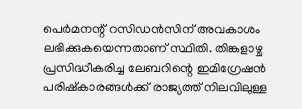പെര്‍മനന്റ് റസിഡന്‍സിന് അവകാശം ലഭിക്കുകയെന്നതാണ് സ്ഥിതി. തിങ്കളാഴ്ച പ്രസിദ്ധീകരിച്ച ലേബറിന്റെ ഇമിഗ്രേഷന്‍ പരിഷ്‌കാരങ്ങള്‍ക്ക് രാജ്യത്ത് നിലവിലുള്ള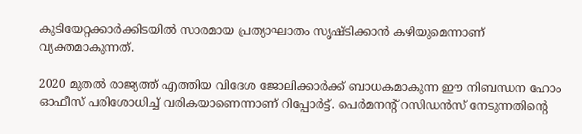കുടിയേറ്റക്കാര്‍ക്കിടയില്‍ സാരമായ പ്രത്യാഘാതം സൃഷ്ടിക്കാന്‍ കഴിയുമെന്നാണ് വ്യക്തമാകുന്നത്.

2020 മുതല്‍ രാജ്യത്ത് എത്തിയ വിദേശ ജോലിക്കാര്‍ക്ക് ബാധകമാകുന്ന ഈ നിബന്ധന ഹോം ഓഫീസ് പരിശോധിച്ച് വരികയാണെന്നാണ് റിപ്പോര്‍ട്ട്. പെര്‍മനന്റ് റസിഡന്‍സ് നേടുന്നതിന്റെ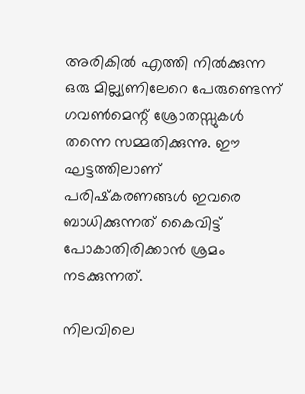അരികില്‍ എത്തി നില്‍ക്കുന്ന ഒരു മില്ല്യണിലേറെ പേരുണ്ടെന്ന് ഗവണ്‍മെന്റ് ശ്രോതസ്സുകള്‍ തന്നെ സമ്മതിക്കുന്നു. ഈ ഘട്ടത്തിലാണ് പരിഷ്‌കരണങ്ങള്‍ ഇവരെ ബാധിക്കുന്നത് കൈവിട്ട് പോകാതിരിക്കാന്‍ ശ്രമം നടക്കുന്നത്.

നിലവിലെ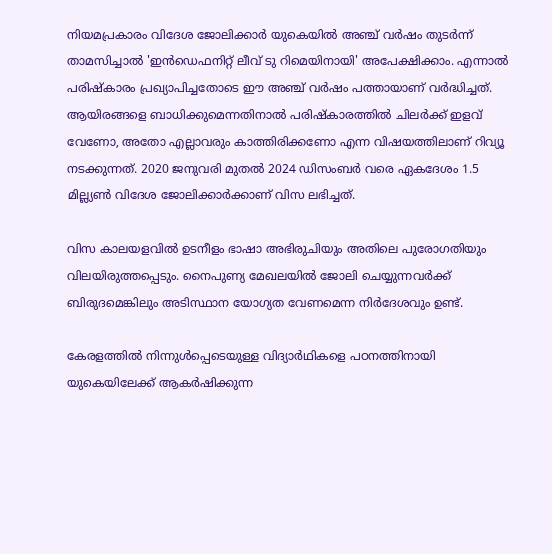നിയമപ്രകാരം വിദേശ ജോലിക്കാര്‍ യുകെയില്‍ അഞ്ച് വര്‍ഷം തുടര്‍ന്ന് താമസിച്ചാല്‍ 'ഇന്‍ഡെഫനിറ്റ് ലീവ് ടു റിമെയിനായി' അപേക്ഷിക്കാം. എന്നാല്‍ പരിഷ്‌കാരം പ്രഖ്യാപിച്ചതോടെ ഈ അഞ്ച് വര്‍ഷം പത്തായാണ് വര്‍ദ്ധിച്ചത്. ആയിരങ്ങളെ ബാധിക്കുമെന്നതിനാല്‍ പരിഷ്‌കാരത്തില്‍ ചിലര്‍ക്ക് ഇളവ് വേണോ, അതോ എല്ലാവരും കാത്തിരിക്കണോ എന്ന വിഷയത്തിലാണ് റിവ്യൂ നടക്കുന്നത്. 2020 ജനുവരി മുതല്‍ 2024 ഡിസംബര്‍ വരെ ഏകദേശം 1.5 മില്ല്യണ്‍ വിദേശ ജോലിക്കാര്‍ക്കാണ് വിസ ലഭിച്ചത്.

വിസ കാലയളവില്‍ ഉടനീളം ഭാഷാ അഭിരുചിയും അതിലെ പുരോഗതിയും വിലയിരുത്തപ്പെടും. നൈപുണ്യ മേഖലയില്‍ ജോലി ചെയ്യുന്നവര്‍ക്ക് ബിരുദമെങ്കിലും അടിസ്ഥാന യോഗ്യത വേണമെന്ന നിര്‍ദേശവും ഉണ്ട്.

കേരളത്തില്‍ നിന്നുള്‍പ്പെടെയുള്ള വിദ്യാര്‍ഥികളെ പഠനത്തിനായി യുകെയിലേക്ക് ആകര്‍ഷിക്കുന്ന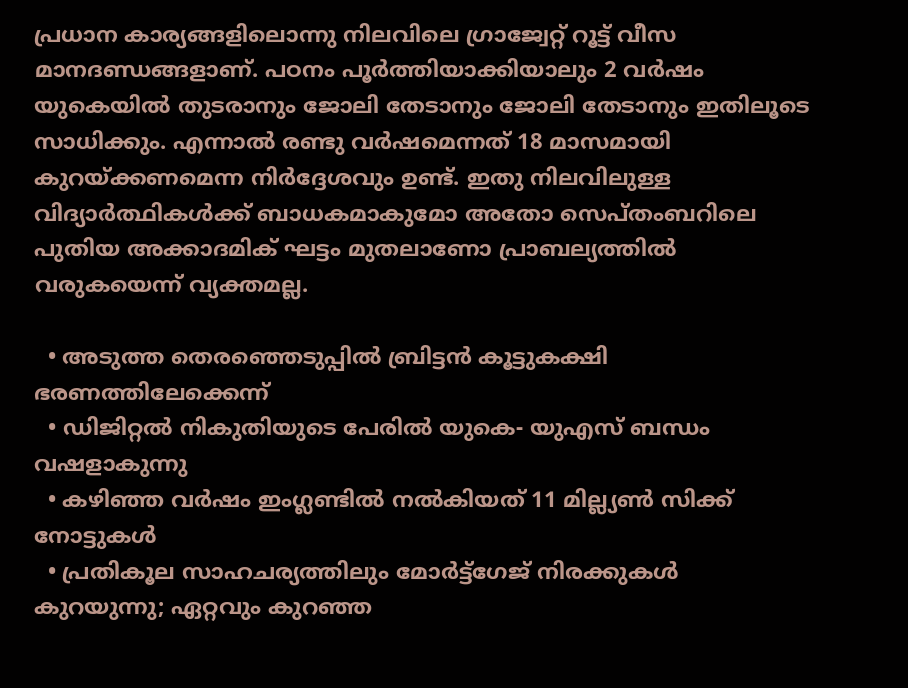പ്രധാന കാര്യങ്ങളിലൊന്നു നിലവിലെ ഗ്രാജ്വേറ്റ് റൂട്ട് വീസ മാനദണ്ഡങ്ങളാണ്. പഠനം പൂര്‍ത്തിയാക്കിയാലും 2 വര്‍ഷം യുകെയില്‍ തുടരാനും ജോലി തേടാനും ജോലി തേടാനും ഇതിലൂടെ സാധിക്കും. എന്നാല്‍ രണ്ടു വര്‍ഷമെന്നത് 18 മാസമായി കുറയ്ക്കണമെന്ന നിര്‍ദ്ദേശവും ഉണ്ട്. ഇതു നിലവിലുള്ള വിദ്യാര്‍ത്ഥികള്‍ക്ക് ബാധകമാകുമോ അതോ സെപ്തംബറിലെ പുതിയ അക്കാദമിക് ഘട്ടം മുതലാണോ പ്രാബല്യത്തില്‍ വരുകയെന്ന് വ്യക്തമല്ല.

  • അടുത്ത തെരഞ്ഞെടുപ്പില്‍ ബ്രിട്ടന്‍ കൂട്ടുകക്ഷി ഭരണത്തിലേക്കെന്ന്
  • ഡിജിറ്റല്‍ നികുതിയുടെ പേരില്‍ യുകെ- യുഎസ് ബന്ധം വഷളാകുന്നു
  • കഴിഞ്ഞ വര്‍ഷം ഇംഗ്ലണ്ടില്‍ നല്‍കിയത് 11 മില്ല്യണ്‍ സിക്ക് നോട്ടുകള്‍
  • പ്രതികൂല സാഹചര്യത്തിലും മോര്‍ട്ട്‌ഗേജ് നിരക്കുകള്‍ കുറയുന്നു; ഏറ്റവും കുറഞ്ഞ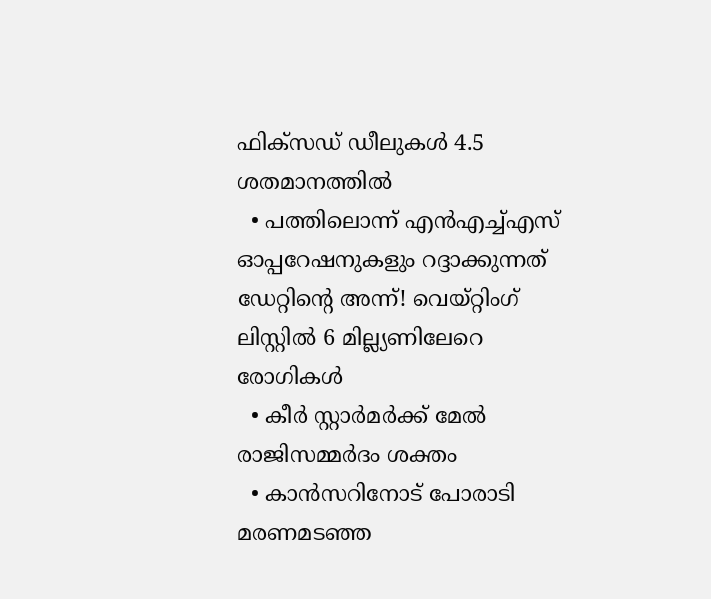ഫിക്‌സഡ് ഡീലുകള്‍ 4.5 ശതമാനത്തില്‍
  • പത്തിലൊന്ന് എന്‍എച്ച്എസ് ഓപ്പറേഷനുകളും റദ്ദാക്കുന്നത് ഡേറ്റിന്റെ അന്ന്! വെയ്റ്റിംഗ് ലിസ്റ്റില്‍ 6 മില്ല്യണിലേറെ രോഗികള്‍
  • കീര്‍ സ്റ്റാര്‍മര്‍ക്ക് മേല്‍ രാജിസമ്മര്‍ദം ശക്തം
  • കാന്‍സറിനോട് പോരാടി മരണമടഞ്ഞ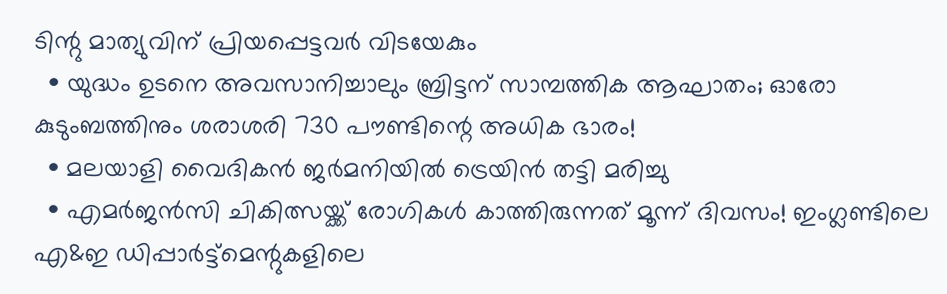ടിന്റു മാത്യുവിന് പ്രിയപ്പെട്ടവര്‍ വിടയേകും
  • യുദ്ധം ഉടനെ അവസാനിച്ചാലും ബ്രിട്ടന് സാമ്പത്തിക ആഘാതം; ഓരോ കുടുംബത്തിനും ശരാശരി 730 പൗണ്ടിന്റെ അധിക ഭാരം!
  • മലയാളി വൈദികന്‍ ജര്‍മനിയില്‍ ട്രെയിന്‍ തട്ടി മരിച്ചു
  • എമര്‍ജന്‍സി ചികിത്സയ്ക്ക് രോഗികള്‍ കാത്തിരുന്നത് മൂന്ന് ദിവസം! ഇംഗ്ലണ്ടിലെ എ&ഇ ഡിപ്പാര്‍ട്ട്‌മെന്റുകളിലെ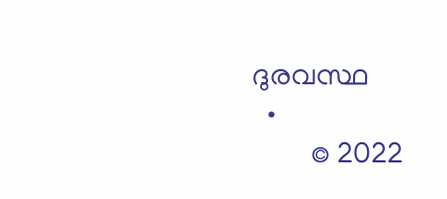ദുരവസ്ഥ
  •
        © 2022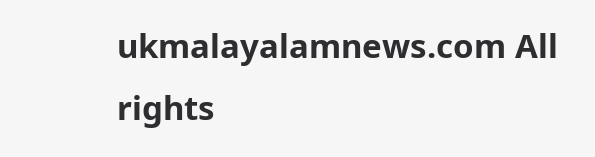ukmalayalamnews.com All rights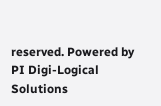reserved. Powered by PI Digi-Logical Solutions